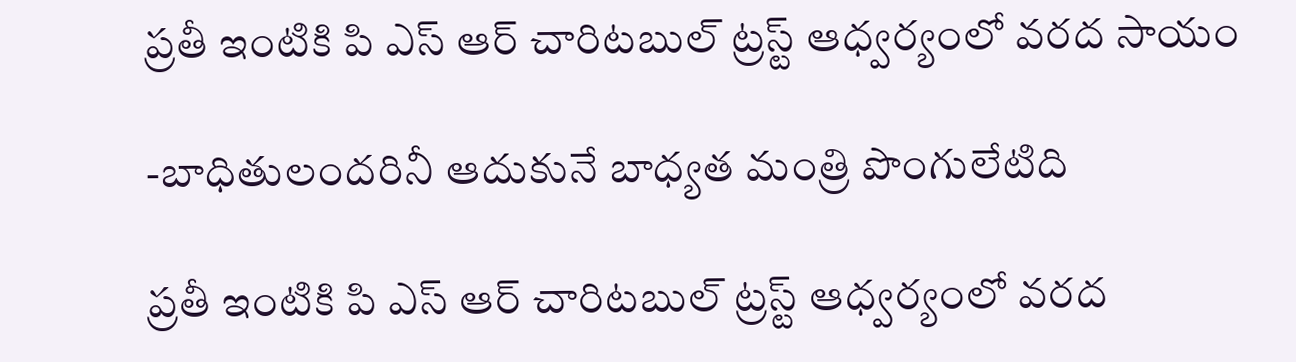ప్రతీ ఇంటికి పి ఎస్ ఆర్ చారిటబుల్ ట్రస్ట్ ఆధ్వర్యంలో వరద సాయం

-బాధితులందరినీ ఆదుకునే బాధ్యత మంత్రి పొంగులేటిది

ప్రతీ ఇంటికి పి ఎస్ ఆర్ చారిటబుల్ ట్రస్ట్ ఆధ్వర్యంలో వరద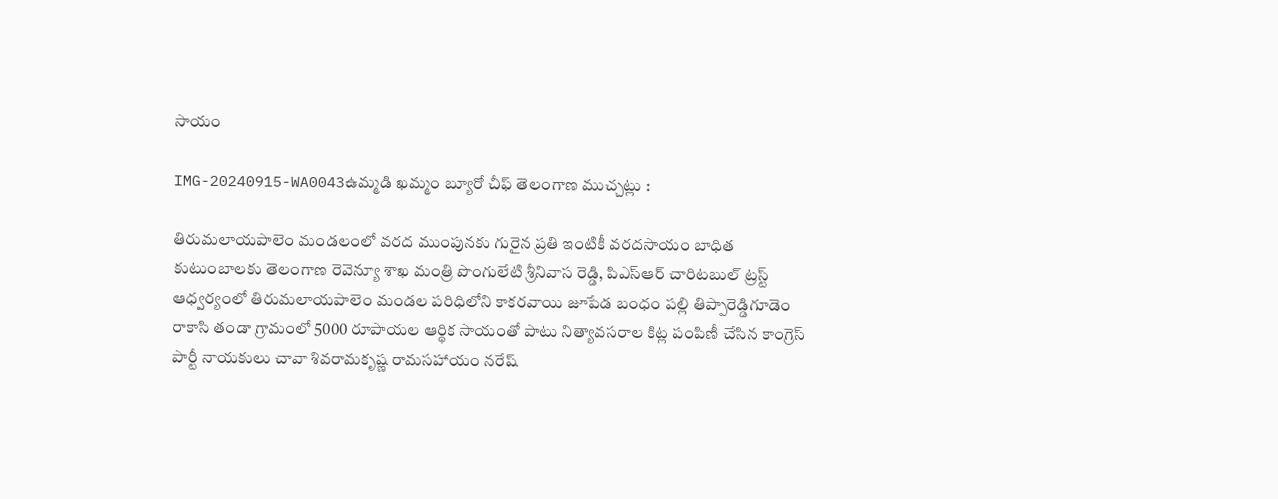సాయం

IMG-20240915-WA0043ఉమ్మడి ఖమ్మం బ్యూరో చీఫ్ తెలంగాణ ముచ్చట్లు :

తిరుమలాయపాలెం మండలంలో వరద ముంపునకు గురైన ప్రతి ఇంటికీ వరదసాయం బాధిత కుటుంబాలకు తెలంగాణ రెవెన్యూ శాఖ మంత్రి పొంగులేటి శ్రీనివాస రెడ్డి, పిఎస్ఆర్ చారిటబుల్ ట్రస్ట్ ఆధ్వర్యంలో తిరుమలాయపాలెం మండల పరిధిలోని కాకరవాయి జూపేడ బంధం పల్లి తిప్పారెడ్డిగూడెం రాకాసి తండా గ్రామంలో 5000 రూపాయల ఆర్థిక సాయంతో పాటు నిత్యావసరాల కిట్ల పంపిణీ చేసిన కాంగ్రెస్ పార్టీ నాయకులు చావా శివరామకృష్ణ రామసహాయం నరేష్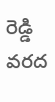రెడ్డి వరద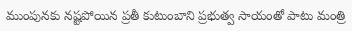ముంపునకు నష్టపోయిన ప్రతీ కుటుంబాని ప్రభుత్వ సాయంతో పాటు మంత్రి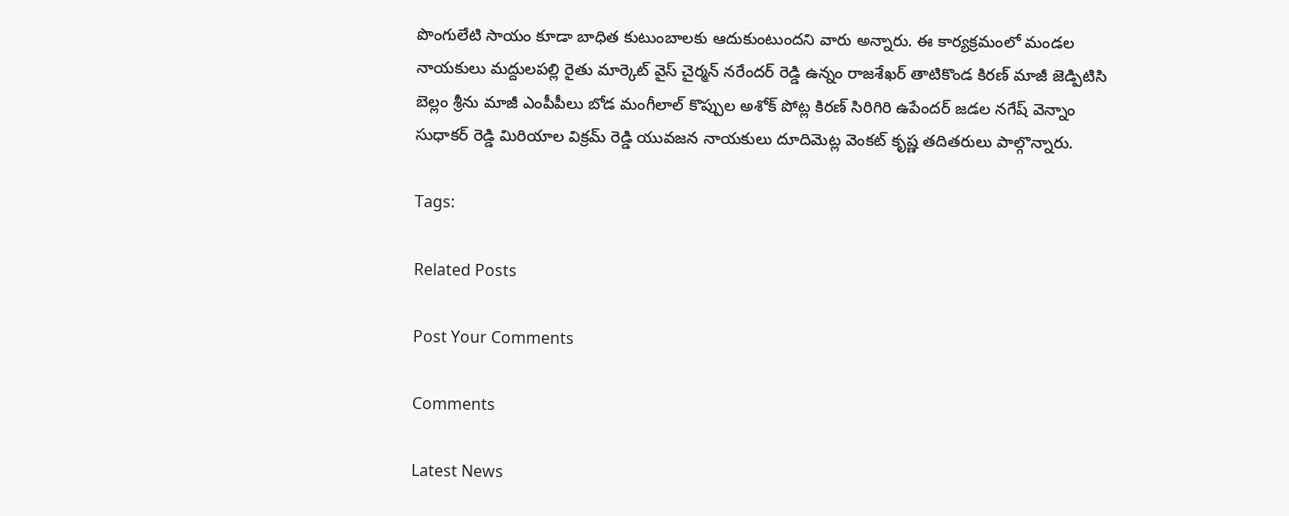పొంగులేటి సాయం కూడా బాధిత కుటుంబాలకు ఆదుకుంటుందని వారు అన్నారు. ఈ కార్యక్రమంలో మండల నాయకులు మద్దులపల్లి రైతు మార్కెట్ వైస్ చైర్మన్ నరేందర్ రెడ్డి ఉన్నం రాజశేఖర్ తాటికొండ కిరణ్ మాజీ జెడ్పిటిసి బెల్లం శ్రీను మాజీ ఎంపీపీలు బోడ మంగీలాల్ కొప్పుల అశోక్ పోట్ల కిరణ్ సిరిగిరి ఉపేందర్ జడల నగేష్ వెన్నాం సుధాకర్ రెడ్డి మిరియాల విక్రమ్ రెడ్డి యువజన నాయకులు దూదిమెట్ల వెంకట్ కృష్ణ తదితరులు పాల్గొన్నారు.

Tags:

Related Posts

Post Your Comments

Comments

Latest News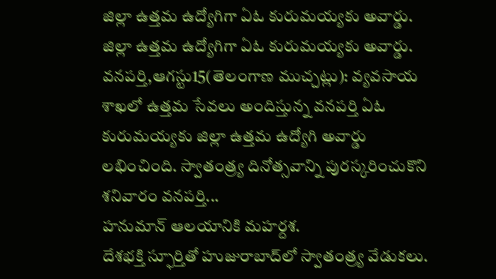జిల్లా ఉత్తమ ఉద్యోగిగా ఏఓ కురుమయ్యకు అవార్డు. జిల్లా ఉత్తమ ఉద్యోగిగా ఏఓ కురుమయ్యకు అవార్డు.
వనపర్తి,ఆగస్టు15(తెలంగాణ ముచ్చట్లు): వ్యవసాయ శాఖలో ఉత్తమ సేవలు అందిస్తున్న వనపర్తి ఏఓ కురుమయ్యకు జిల్లా ఉత్తమ ఉద్యోగి అవార్డు లభించింది. స్వాతంత్ర్య దినోత్సవాన్ని పురస్కరించుకొని శనివారం వనపర్తి...
హనుమాన్ ఆలయానికి మహర్దశ.
దేశభక్తి స్ఫూర్తితో హుజురాబాద్‌లో స్వాతంత్ర్య వేడుకలు.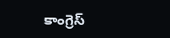కాంగ్రెస్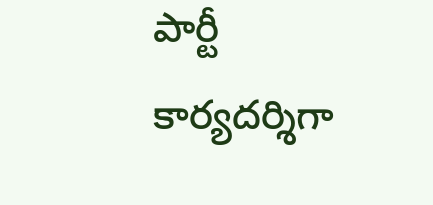పార్టీ కార్యదర్శిగా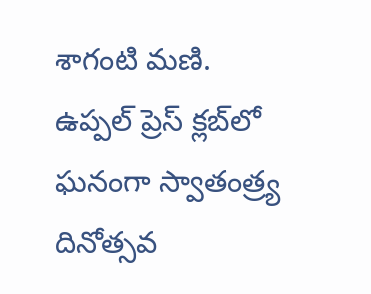శాగంటి మణి.
ఉప్పల్ ప్రెస్ క్లబ్‌లో ఘనంగా స్వాతంత్ర్య దినోత్సవ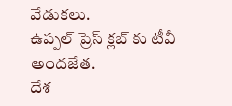వేడుకలు.
ఉప్పల్ ప్రెస్ క్లబ్‌ కు టీవీ అందజేత.
దేశ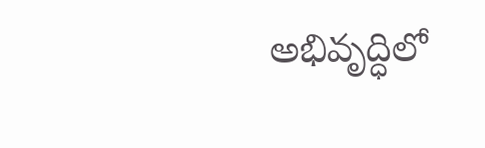అభివృద్ధిలో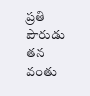ప్రతి పౌరుడు తన వంతు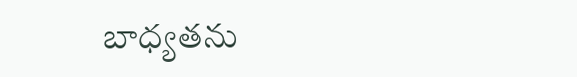బాధ్యతను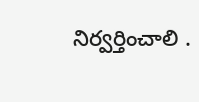నిర్వర్తించాలి .